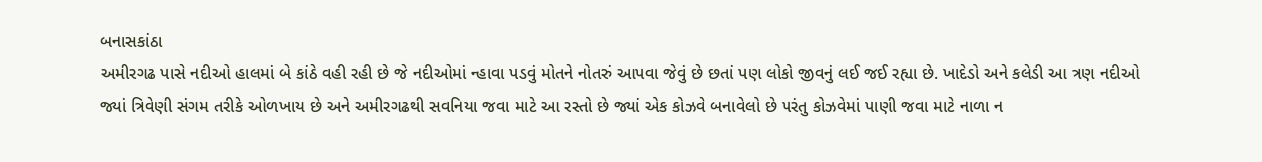બનાસકાંઠા
અમીરગઢ પાસે નદીઓ હાલમાં બે કાંઠે વહી રહી છે જે નદીઓમાં ન્હાવા પડવું મોતને નોતરું આપવા જેવું છે છતાં પણ લોકો જીવનું લઈ જઈ રહ્યા છે. ખાદેડો અને કલેડી આ ત્રણ નદીઓ જ્યાં ત્રિવેણી સંગમ તરીકે ઓળખાય છે અને અમીરગઢથી સવનિયા જવા માટે આ રસ્તો છે જ્યાં એક કોઝવે બનાવેલો છે પરંતુ કોઝવેમાં પાણી જવા માટે નાળા ન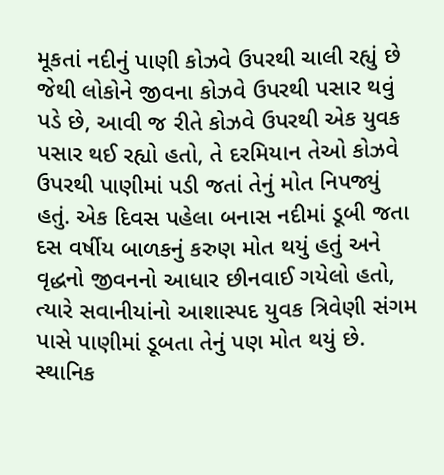મૂકતાં નદીનું પાણી કોઝવે ઉપરથી ચાલી રહ્યું છે જેથી લોકોને જીવના કોઝવે ઉપરથી પસાર થવું પડે છે, આવી જ રીતે કોઝવે ઉપરથી એક યુવક પસાર થઈ રહ્યો હતો, તે દરમિયાન તેઓ કોઝવે ઉપરથી પાણીમાં પડી જતાં તેનું મોત નિપજ્યું હતું. એક દિવસ પહેલા બનાસ નદીમાં ડૂબી જતા દસ વર્ષીય બાળકનું કરુણ મોત થયું હતું અને વૃદ્ધનો જીવનનો આધાર છીનવાઈ ગયેલો હતો, ત્યારે સવાનીયાંનો આશાસ્પદ યુવક ત્રિવેણી સંગમ પાસે પાણીમાં ડૂબતા તેનું પણ મોત થયું છે. સ્થાનિક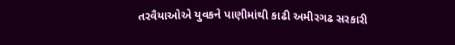તરવૈયાઓએ યુવકને પાણીમાંથી કાઢી અમીરગઢ સરકારી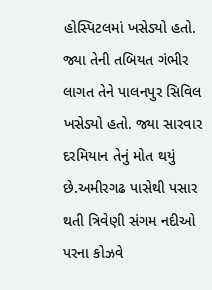હોસ્પિટલમાં ખસેડ્યો હતો. જ્યા તેની તબિયત ગંભીર લાગત તેને પાલનપુર સિવિલ ખસેડ્યો હતો. જ્યા સારવાર દરમિયાન તેનું મોત થયું છે.અમીરગઢ પાસેથી પસાર થતી ત્રિવેણી સંગમ નદીઓ પરના કોઝવે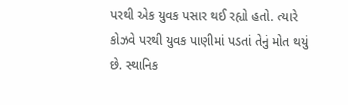પરથી એક યુવક પસાર થઈ રહ્યો હતો. ત્યારે કોઝવે પરથી યુવક પાણીમાં પડતાં તેનું મોત થયું છે. સ્થાનિક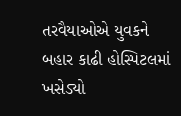તરવૈયાઓએ યુવકને બહાર કાઢી હોસ્પિટલમાં ખસેડ્યો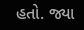હતો. જ્યા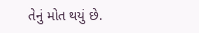તેનું મોત થયું છે.